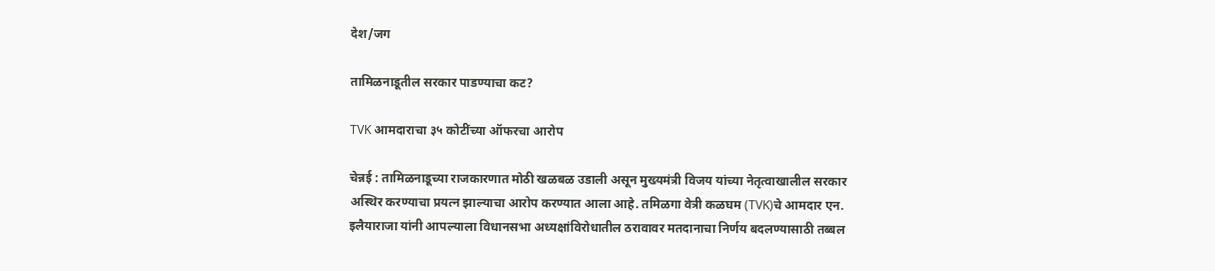देश/जग

तामिळनाडूतील सरकार पाडण्याचा कट?

TVK आमदाराचा ३५ कोटींच्या ऑफरचा आरोप

चेन्नई : तामिळनाडूच्या राजकारणात मोठी खळबळ उडाली असून मुख्यमंत्री विजय यांच्या नेतृत्वाखालील सरकार अस्थिर करण्याचा प्रयत्न झाल्याचा आरोप करण्यात आला आहे. तमिळगा वेत्री कळघम (TVK)चे आमदार एन. इलैयाराजा यांनी आपल्याला विधानसभा अध्यक्षांविरोधातील ठरावावर मतदानाचा निर्णय बदलण्यासाठी तब्बल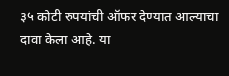३५ कोटी रुपयांची ऑफर देण्यात आल्याचा दावा केला आहे. या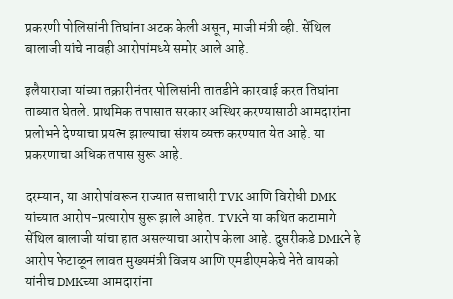प्रकरणी पोलिसांनी तिघांना अटक केली असून, माजी मंत्री व्ही. सेंथिल बालाजी यांचे नावही आरोपांमध्ये समोर आले आहे.

इलैयाराजा यांच्या तक्रारीनंतर पोलिसांनी तातडीने कारवाई करत तिघांना ताब्यात घेतले. प्राथमिक तपासात सरकार अस्थिर करण्यासाठी आमदारांना प्रलोभने देण्याचा प्रयत्न झाल्याचा संशय व्यक्त करण्यात येत आहे. या प्रकरणाचा अधिक तपास सुरू आहे.

दरम्यान, या आरोपांवरून राज्यात सत्ताधारी TVK आणि विरोधी DMK यांच्यात आरोप-प्रत्यारोप सुरू झाले आहेत. TVKने या कथित कटामागे सेंथिल बालाजी यांचा हात असल्याचा आरोप केला आहे. दुसरीकडे DMKने हे आरोप फेटाळून लावत मुख्यमंत्री विजय आणि एमडीएमकेचे नेते वायको यांनीच DMKच्या आमदारांना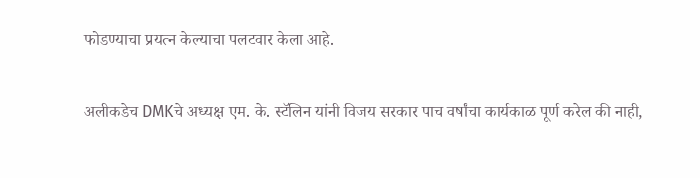फोडण्याचा प्रयत्न केल्याचा पलटवार केला आहे.

अलीकडेच DMKचे अध्यक्ष एम. के. स्टॅलिन यांनी विजय सरकार पाच वर्षांचा कार्यकाळ पूर्ण करेल की नाही,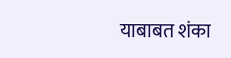याबाबत शंका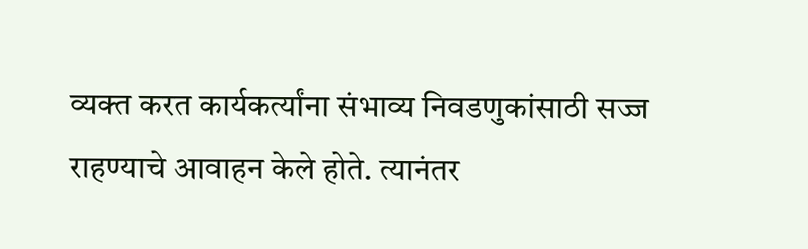व्यक्त करत कार्यकर्त्यांना संभाव्य निवडणुकांसाठी सज्ज राहण्याचे आवाहन केले होते. त्यानंतर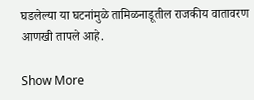घडलेल्या या घटनांमुळे तामिळनाडूतील राजकीय वातावरण आणखी तापले आहे.

Show More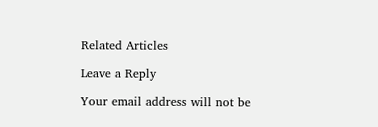Related Articles

Leave a Reply

Your email address will not be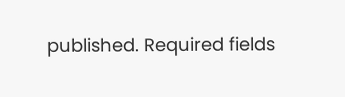published. Required fields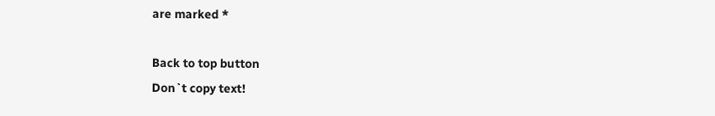are marked *

Back to top button
Don`t copy text!